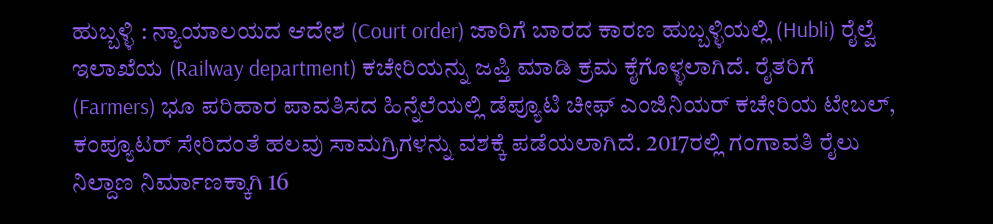ಹುಬ್ಬಳ್ಳಿ : ನ್ಯಾಯಾಲಯದ ಆದೇಶ (Court order) ಜಾರಿಗೆ ಬಾರದ ಕಾರಣ ಹುಬ್ಬಳ್ಳಿಯಲ್ಲಿ (Hubli) ರೈಲ್ವೆ ಇಲಾಖೆಯ (Railway department) ಕಚೇರಿಯನ್ನು ಜಪ್ತಿ ಮಾಡಿ ಕ್ರಮ ಕೈಗೊಳ್ಳಲಾಗಿದೆ. ರೈತರಿಗೆ (Farmers) ಭೂ ಪರಿಹಾರ ಪಾವತಿಸದ ಹಿನ್ನೆಲೆಯಲ್ಲಿ ಡೆಪ್ಯೂಟಿ ಚೀಫ್ ಎಂಜಿನಿಯರ್ ಕಚೇರಿಯ ಟೇಬಲ್, ಕಂಪ್ಯೂಟರ್ ಸೇರಿದಂತೆ ಹಲವು ಸಾಮಗ್ರಿಗಳನ್ನು ವಶಕ್ಕೆ ಪಡೆಯಲಾಗಿದೆ. 2017ರಲ್ಲಿ ಗಂಗಾವತಿ ರೈಲು ನಿಲ್ದಾಣ ನಿರ್ಮಾಣಕ್ಕಾಗಿ 16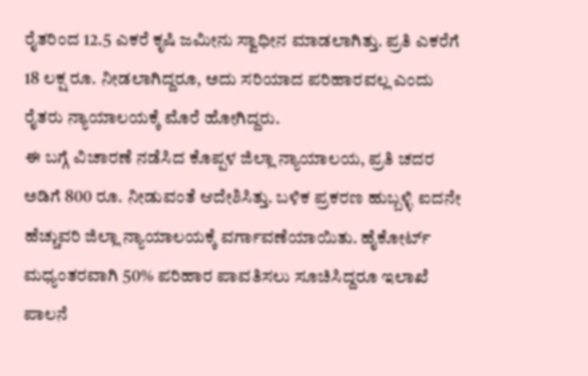ರೈತರಿಂದ 12.5 ಎಕರೆ ಕೃಷಿ ಜಮೀನು ಸ್ವಾಧೀನ ಮಾಡಲಾಗಿತ್ತು. ಪ್ರತಿ ಎಕರೆಗೆ 18 ಲಕ್ಷ ರೂ. ನೀಡಲಾಗಿದ್ದರೂ, ಅದು ಸರಿಯಾದ ಪರಿಹಾರವಲ್ಲ ಎಂದು ರೈತರು ನ್ಯಾಯಾಲಯಕ್ಕೆ ಮೊರೆ ಹೋಗಿದ್ದರು.
ಈ ಬಗ್ಗೆ ವಿಚಾರಣೆ ನಡೆಸಿದ ಕೊಪ್ಪಳ ಜಿಲ್ಲಾ ನ್ಯಾಯಾಲಯ, ಪ್ರತಿ ಚದರ ಅಡಿಗೆ 800 ರೂ. ನೀಡುವಂತೆ ಆದೇಶಿಸಿತ್ತು. ಬಳಿಕ ಪ್ರಕರಣ ಹುಬ್ಬಳ್ಳಿ ಐದನೇ ಹೆಚ್ಚುವರಿ ಜಿಲ್ಲಾ ನ್ಯಾಯಾಲಯಕ್ಕೆ ವರ್ಗಾವಣೆಯಾಯಿತು. ಹೈಕೋರ್ಟ್ ಮಧ್ಯಂತರವಾಗಿ 50% ಪರಿಹಾರ ಪಾವತಿಸಲು ಸೂಚಿಸಿದ್ದರೂ ಇಲಾಖೆ ಪಾಲನೆ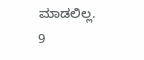ಮಾಡಲಿಲ್ಲ. 9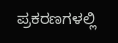ಪ್ರಕರಣಗಳಲ್ಲಿ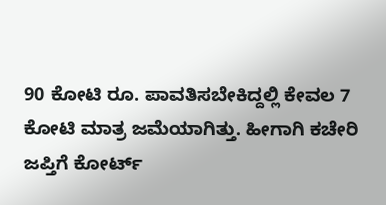90 ಕೋಟಿ ರೂ. ಪಾವತಿಸಬೇಕಿದ್ದಲ್ಲಿ ಕೇವಲ 7 ಕೋಟಿ ಮಾತ್ರ ಜಮೆಯಾಗಿತ್ತು. ಹೀಗಾಗಿ ಕಚೇರಿ ಜಪ್ತಿಗೆ ಕೋರ್ಟ್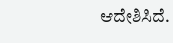ಆದೇಶಿಸಿದೆ.